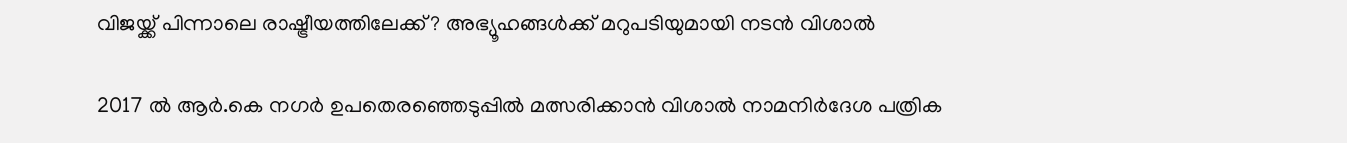വിജയ്ക്ക് പിന്നാലെ രാഷ്ട്രീയത്തിലേക്ക്? അഭ്യൂഹങ്ങള്‍ക്ക് മറുപടിയുമായി നടന്‍ വിശാൽ

2017 ൽ ആർ.കെ നഗർ ഉപതെരഞ്ഞെടുപ്പിൽ മത്സരിക്കാൻ വിശാൽ നാമനിർദേശ പത്രിക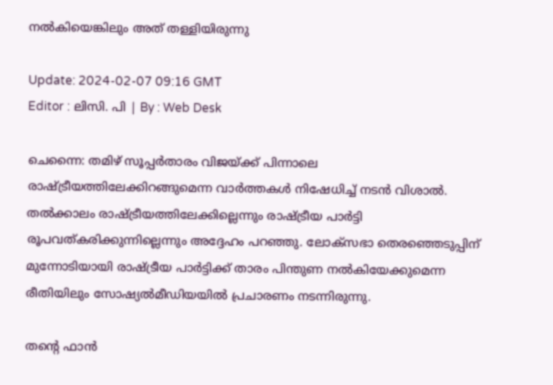നൽകിയെങ്കിലും അത് തള്ളിയിരുന്നു

Update: 2024-02-07 09:16 GMT
Editor : ലിസി. പി | By : Web Desk

ചെന്നൈ: തമിഴ് സൂപ്പർതാരം വിജയ്ക്ക് പിന്നാലെ രാഷ്ട്രീയത്തിലേക്കിറങ്ങുമെന്ന വാർത്തകൾ നിഷേധിച്ച് നടൻ വിശാൽ. തൽക്കാലം രാഷ്ട്രീയത്തിലേക്കില്ലെന്നും രാഷ്ട്രീയ പാർട്ടി രൂപവത്കരിക്കുന്നില്ലെന്നും അദ്ദേഹം പറഞ്ഞു. ലോക്സഭാ തെരഞ്ഞെടുപ്പിന് മുന്നോടിയായി രാഷ്ട്രീയ പാർട്ടിക്ക് താരം പിന്തുണ നൽകിയേക്കുമെന്ന രീതിയിലും സോഷ്യൽമീഡിയയിൽ പ്രചാരണം നടന്നിരുന്നു.

തന്റെ ഫാൻ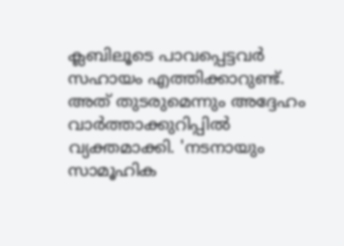ക്ലബിലൂടെ പാവപ്പെട്ടവർ സഹായം എത്തിക്കാറുണ്ട്. അത് തുടരുമെന്നും അദ്ദേഹം വാർത്താക്കുറിപ്പിൽ വ്യക്തമാക്കി. 'നടനായും സാമൂഹിക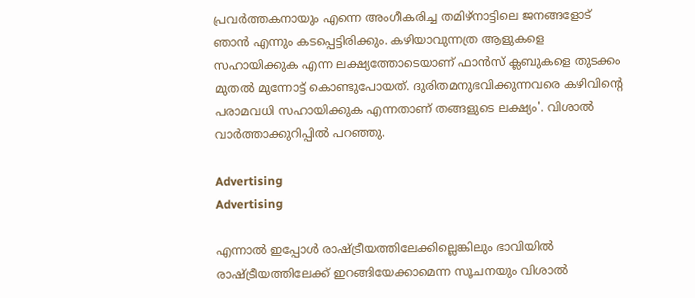പ്രവർത്തകനായും എന്നെ അംഗീകരിച്ച തമിഴ്‌നാട്ടിലെ ജനങ്ങളോട് ഞാൻ എന്നും കടപ്പെട്ടിരിക്കും. കഴിയാവുന്നത്ര ആളുകളെ സഹായിക്കുക എന്ന ലക്ഷ്യത്തോടെയാണ് ഫാൻസ്‌ ക്ലബുകളെ തുടക്കം മുതൽ മുന്നോട്ട് കൊണ്ടുപോയത്. ദുരിതമനുഭവിക്കുന്നവരെ കഴിവിന്റെ പരാമവധി സഹായിക്കുക എന്നതാണ് തങ്ങളുടെ ലക്ഷ്യം'. വിശാൽ വാർത്താക്കുറിപ്പിൽ പറഞ്ഞു.

Advertising
Advertising

എന്നാൽ ഇപ്പോൾ രാഷ്ട്രീയത്തിലേക്കില്ലെങ്കിലും ഭാവിയിൽ രാഷ്ട്രീയത്തിലേക്ക് ഇറങ്ങിയേക്കാമെന്ന സൂചനയും വിശാൽ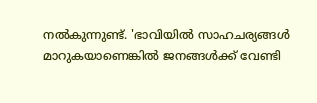നൽകുന്നുണ്ട്. 'ഭാവിയിൽ സാഹചര്യങ്ങൾ മാറുകയാണെങ്കിൽ ജനങ്ങൾക്ക് വേണ്ടി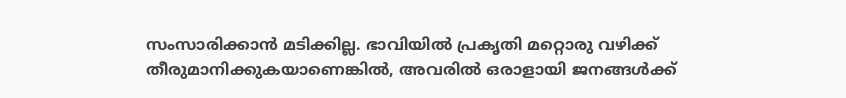സംസാരിക്കാൻ മടിക്കില്ല. ഭാവിയിൽ പ്രകൃതി മറ്റൊരു വഴിക്ക് തീരുമാനിക്കുകയാണെങ്കിൽ, അവരിൽ ഒരാളായി ജനങ്ങൾക്ക്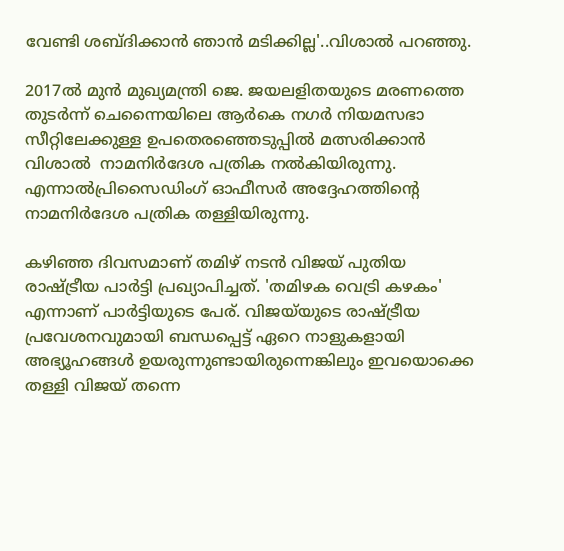വേണ്ടി ശബ്ദിക്കാൻ ഞാൻ മടിക്കില്ല'..വിശാൽ പറഞ്ഞു.

2017ൽ മുൻ മുഖ്യമന്ത്രി ജെ. ജയലളിതയുടെ മരണത്തെ തുടർന്ന് ചെന്നൈയിലെ ആർകെ നഗർ നിയമസഭാ സീറ്റിലേക്കുള്ള ഉപതെരഞ്ഞെടുപ്പിൽ മത്സരിക്കാൻ വിശാല്‍  നാമനിർദേശ പത്രിക നൽകിയിരുന്നു. എന്നാൽപ്രിസൈഡിംഗ് ഓഫീസർ അദ്ദേഹത്തിന്റെ നാമനിർദേശ പത്രിക തള്ളിയിരുന്നു.

കഴിഞ്ഞ ദിവസമാണ് തമിഴ് നടന്‍ വിജയ് പുതിയ രാഷ്ട്രീയ പാര്‍ട്ടി പ്രഖ്യാപിച്ചത്. 'തമിഴക വെട്രി കഴകം' എന്നാണ് പാര്‍ട്ടിയുടെ പേര്. വിജയ്‌യുടെ രാഷ്ട്രീയ പ്രവേശനവുമായി ബന്ധപ്പെട്ട് ഏറെ നാളുകളായി അഭ്യൂഹങ്ങൾ ഉയരുന്നുണ്ടായിരുന്നെങ്കിലും ഇവയൊക്കെ തള്ളി വിജയ് തന്നെ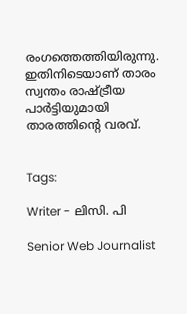രംഗത്തെത്തിയിരുന്നു. ഇതിനിടെയാണ് താരം സ്വന്തം രാഷ്ട്രീയ പാർട്ടിയുമായി താരത്തിന്‍റെ വരവ്.


Tags:

Writer - ലിസി. പി

Senior Web Journalist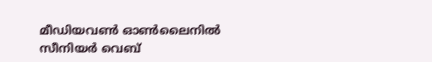മീഡിയവൺ ഓൺലൈനിൽ സീനിയർ വെബ്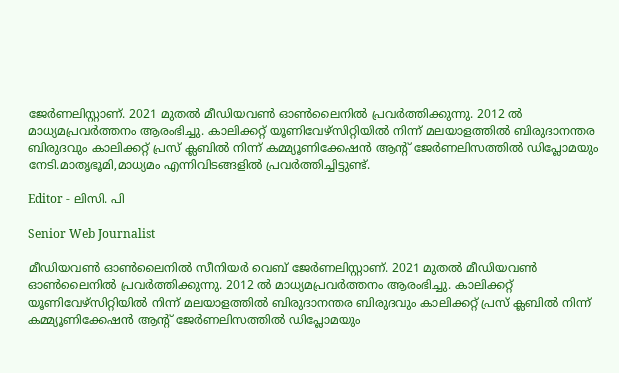ജേർണലിസ്റ്റാണ്. 2021 മുതൽ മീഡിയവൺ ഓൺലൈനിൽ പ്രവർത്തിക്കുന്നു. 2012 ല്‍ മാധ്യമപ്രവര്‍ത്തനം ആരംഭിച്ചു. കാലിക്കറ്റ് യൂണിവേഴ്‌സിറ്റിയിൽ നിന്ന് മലയാളത്തിൽ ബിരുദാനന്തര ബിരുദവും കാലിക്കറ്റ് പ്രസ് ക്ലബിൽ നിന്ന് കമ്മ്യൂണിക്കേഷൻ ആന്റ് ജേർണലിസത്തിൽ ഡിപ്ലോമയും നേടി.മാതൃഭൂമി,മാധ്യമം എന്നിവിടങ്ങളിൽ പ്രവർത്തിച്ചിട്ടുണ്ട്.

Editor - ലിസി. പി

Senior Web Journalist

മീഡിയവൺ ഓൺലൈനിൽ സീനിയർ വെബ് ജേർണലിസ്റ്റാണ്. 2021 മുതൽ മീഡിയവൺ ഓൺലൈനിൽ പ്രവർത്തിക്കുന്നു. 2012 ല്‍ മാധ്യമപ്രവര്‍ത്തനം ആരംഭിച്ചു. കാലിക്കറ്റ് യൂണിവേഴ്‌സിറ്റിയിൽ നിന്ന് മലയാളത്തിൽ ബിരുദാനന്തര ബിരുദവും കാലിക്കറ്റ് പ്രസ് ക്ലബിൽ നിന്ന് കമ്മ്യൂണിക്കേഷൻ ആന്റ് ജേർണലിസത്തിൽ ഡിപ്ലോമയും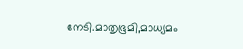നേടി.മാതൃഭൂമി,മാധ്യമം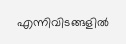എന്നിവിടങ്ങളിൽ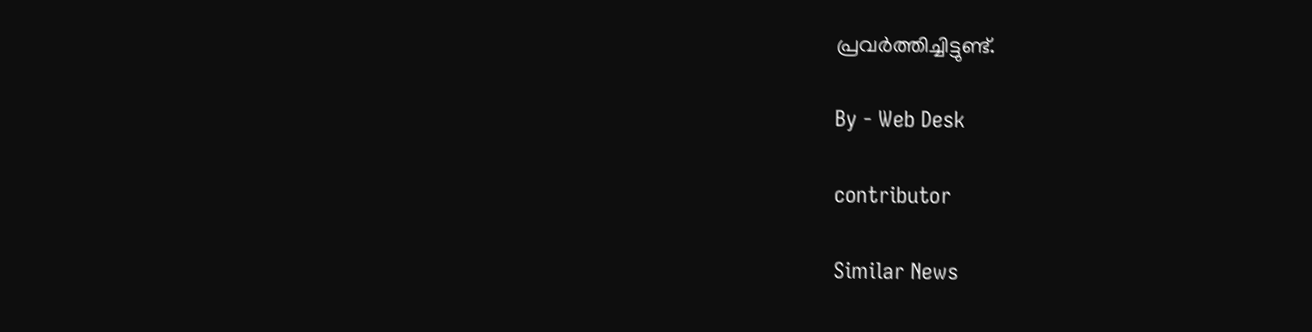പ്രവർത്തിച്ചിട്ടുണ്ട്.

By - Web Desk

contributor

Similar News